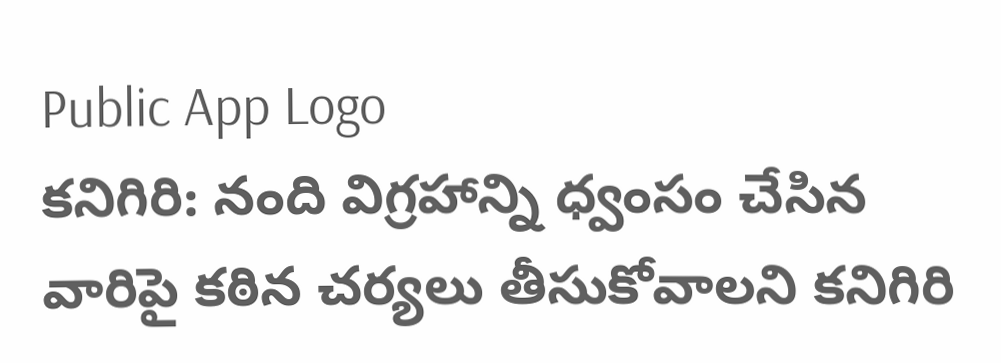Public App Logo
కనిగిరి: నంది విగ్రహాన్ని ధ్వంసం చేసిన వారిపై కఠిన చర్యలు తీసుకోవాలని కనిగిరి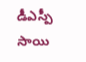డీఎస్పీ సాయి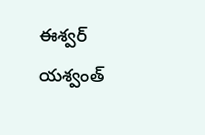ఈశ్వర్ యశ్వంత్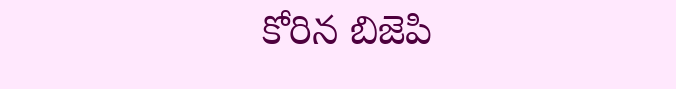కోరిన బిజెపి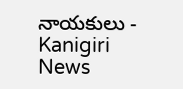నాయకులు - Kanigiri News